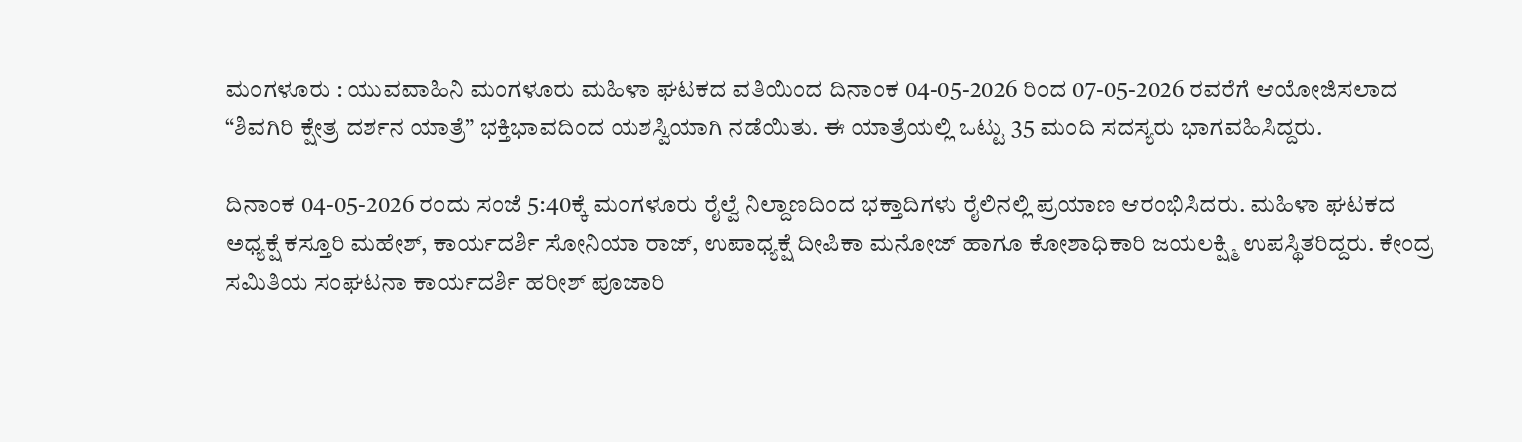ಮಂಗಳೂರು : ಯುವವಾಹಿನಿ ಮಂಗಳೂರು ಮಹಿಳಾ ಘಟಕದ ವತಿಯಿಂದ ದಿನಾಂಕ 04-05-2026 ರಿಂದ 07-05-2026 ರವರೆಗೆ ಆಯೋಜಿಸಲಾದ “ಶಿವಗಿರಿ ಕ್ಷೇತ್ರ ದರ್ಶನ ಯಾತ್ರೆ” ಭಕ್ತಿಭಾವದಿಂದ ಯಶಸ್ವಿಯಾಗಿ ನಡೆಯಿತು. ಈ ಯಾತ್ರೆಯಲ್ಲಿ ಒಟ್ಟು 35 ಮಂದಿ ಸದಸ್ಯರು ಭಾಗವಹಿಸಿದ್ದರು.

ದಿನಾಂಕ 04-05-2026 ರಂದು ಸಂಜೆ 5:40ಕ್ಕೆ ಮಂಗಳೂರು ರೈಲ್ವೆ ನಿಲ್ದಾಣದಿಂದ ಭಕ್ತಾದಿಗಳು ರೈಲಿನಲ್ಲಿ ಪ್ರಯಾಣ ಆರಂಭಿಸಿದರು. ಮಹಿಳಾ ಘಟಕದ ಅಧ್ಯಕ್ಷೆ ಕಸ್ತೂರಿ ಮಹೇಶ್, ಕಾರ್ಯದರ್ಶಿ ಸೋನಿಯಾ ರಾಜ್, ಉಪಾಧ್ಯಕ್ಷೆ ದೀಪಿಕಾ ಮನೋಜ್ ಹಾಗೂ ಕೋಶಾಧಿಕಾರಿ ಜಯಲಕ್ಷ್ಮಿ ಉಪಸ್ಥಿತರಿದ್ದರು. ಕೇಂದ್ರ ಸಮಿತಿಯ ಸಂಘಟನಾ ಕಾರ್ಯದರ್ಶಿ ಹರೀಶ್ ಪೂಜಾರಿ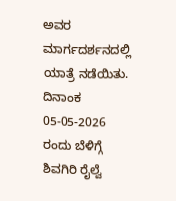ಅವರ ಮಾರ್ಗದರ್ಶನದಲ್ಲಿ ಯಾತ್ರೆ ನಡೆಯಿತು.
ದಿನಾಂಕ 05-05-2026 ರಂದು ಬೆಳಿಗ್ಗೆ ಶಿವಗಿರಿ ರೈಲ್ವೆ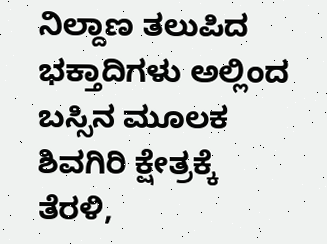ನಿಲ್ದಾಣ ತಲುಪಿದ ಭಕ್ತಾದಿಗಳು ಅಲ್ಲಿಂದ ಬಸ್ಸಿನ ಮೂಲಕ ಶಿವಗಿರಿ ಕ್ಷೇತ್ರಕ್ಕೆ ತೆರಳಿ,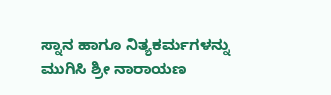ಸ್ನಾನ ಹಾಗೂ ನಿತ್ಯಕರ್ಮಗಳನ್ನು ಮುಗಿಸಿ ಶ್ರೀ ನಾರಾಯಣ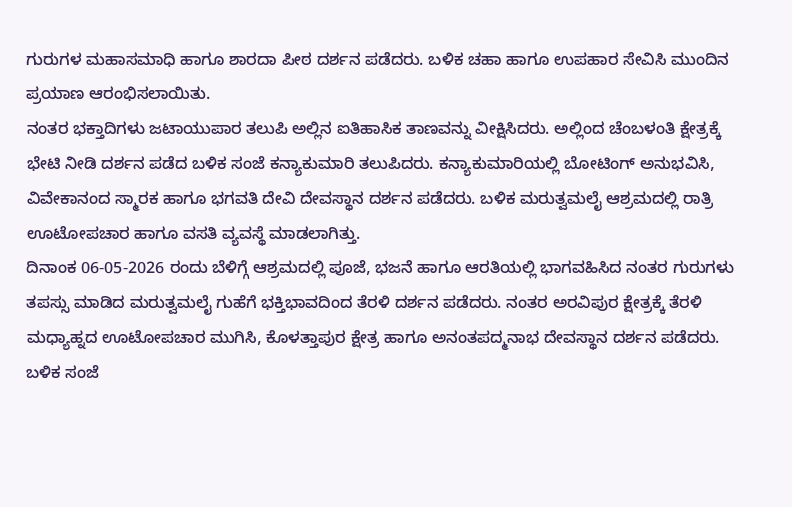ಗುರುಗಳ ಮಹಾಸಮಾಧಿ ಹಾಗೂ ಶಾರದಾ ಪೀಠ ದರ್ಶನ ಪಡೆದರು. ಬಳಿಕ ಚಹಾ ಹಾಗೂ ಉಪಹಾರ ಸೇವಿಸಿ ಮುಂದಿನ ಪ್ರಯಾಣ ಆರಂಭಿಸಲಾಯಿತು.
ನಂತರ ಭಕ್ತಾದಿಗಳು ಜಟಾಯುಪಾರ ತಲುಪಿ ಅಲ್ಲಿನ ಐತಿಹಾಸಿಕ ತಾಣವನ್ನು ವೀಕ್ಷಿಸಿದರು. ಅಲ್ಲಿಂದ ಚೆಂಬಳಂತಿ ಕ್ಷೇತ್ರಕ್ಕೆ ಭೇಟಿ ನೀಡಿ ದರ್ಶನ ಪಡೆದ ಬಳಿಕ ಸಂಜೆ ಕನ್ಯಾಕುಮಾರಿ ತಲುಪಿದರು. ಕನ್ಯಾಕುಮಾರಿಯಲ್ಲಿ ಬೋಟಿಂಗ್ ಅನುಭವಿಸಿ, ವಿವೇಕಾನಂದ ಸ್ಮಾರಕ ಹಾಗೂ ಭಗವತಿ ದೇವಿ ದೇವಸ್ಥಾನ ದರ್ಶನ ಪಡೆದರು. ಬಳಿಕ ಮರುತ್ವಮಲೈ ಆಶ್ರಮದಲ್ಲಿ ರಾತ್ರಿ ಊಟೋಪಚಾರ ಹಾಗೂ ವಸತಿ ವ್ಯವಸ್ಥೆ ಮಾಡಲಾಗಿತ್ತು.
ದಿನಾಂಕ 06-05-2026 ರಂದು ಬೆಳಿಗ್ಗೆ ಆಶ್ರಮದಲ್ಲಿ ಪೂಜೆ, ಭಜನೆ ಹಾಗೂ ಆರತಿಯಲ್ಲಿ ಭಾಗವಹಿಸಿದ ನಂತರ ಗುರುಗಳು ತಪಸ್ಸು ಮಾಡಿದ ಮರುತ್ವಮಲೈ ಗುಹೆಗೆ ಭಕ್ತಿಭಾವದಿಂದ ತೆರಳಿ ದರ್ಶನ ಪಡೆದರು. ನಂತರ ಅರವಿಪುರ ಕ್ಷೇತ್ರಕ್ಕೆ ತೆರಳಿ ಮಧ್ಯಾಹ್ನದ ಊಟೋಪಚಾರ ಮುಗಿಸಿ, ಕೊಳತ್ತಾಪುರ ಕ್ಷೇತ್ರ ಹಾಗೂ ಅನಂತಪದ್ಮನಾಭ ದೇವಸ್ಥಾನ ದರ್ಶನ ಪಡೆದರು. ಬಳಿಕ ಸಂಜೆ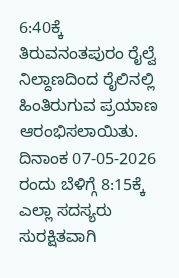6:40ಕ್ಕೆ ತಿರುವನಂತಪುರಂ ರೈಲ್ವೆ ನಿಲ್ದಾಣದಿಂದ ರೈಲಿನಲ್ಲಿ ಹಿಂತಿರುಗುವ ಪ್ರಯಾಣ ಆರಂಭಿಸಲಾಯಿತು.
ದಿನಾಂಕ 07-05-2026 ರಂದು ಬೆಳಿಗ್ಗೆ 8:15ಕ್ಕೆ ಎಲ್ಲಾ ಸದಸ್ಯರು ಸುರಕ್ಷಿತವಾಗಿ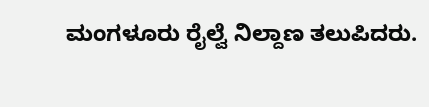ಮಂಗಳೂರು ರೈಲ್ವೆ ನಿಲ್ದಾಣ ತಲುಪಿದರು.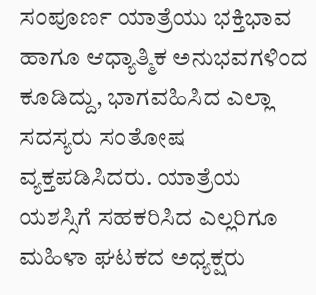ಸಂಪೂರ್ಣ ಯಾತ್ರೆಯು ಭಕ್ತಿಭಾವ ಹಾಗೂ ಆಧ್ಯಾತ್ಮಿಕ ಅನುಭವಗಳಿಂದ ಕೂಡಿದ್ದು, ಭಾಗವಹಿಸಿದ ಎಲ್ಲಾ ಸದಸ್ಯರು ಸಂತೋಷ ವ್ಯಕ್ತಪಡಿಸಿದರು. ಯಾತ್ರೆಯ ಯಶಸ್ಸಿಗೆ ಸಹಕರಿಸಿದ ಎಲ್ಲರಿಗೂ ಮಹಿಳಾ ಘಟಕದ ಅಧ್ಯಕ್ಷರು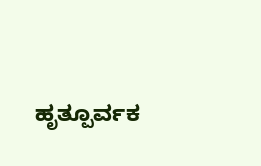ಹೃತ್ಪೂರ್ವಕ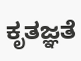ಕೃತಜ್ಞತೆ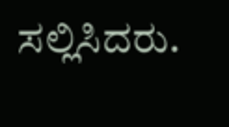ಸಲ್ಲಿಸಿದರು.